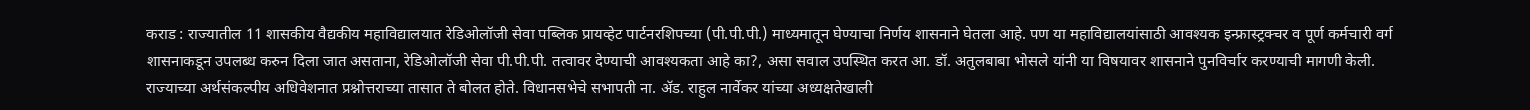कराड : राज्यातील 11 शासकीय वैद्यकीय महाविद्यालयात रेडिओलॉजी सेवा पब्लिक प्रायव्हेट पार्टनरशिपच्या (पी.पी.पी.) माध्यमातून घेण्याचा निर्णय शासनाने घेतला आहे. पण या महाविद्यालयांसाठी आवश्यक इन्फ्रास्ट्रक्चर व पूर्ण कर्मचारी वर्ग शासनाकडून उपलब्ध करुन दिला जात असताना, रेडिओलॉजी सेवा पी.पी.पी. तत्वावर देण्याची आवश्यकता आहे का?, असा सवाल उपस्थित करत आ. डॉ. अतुलबाबा भोसले यांनी या विषयावर शासनाने पुनविर्चार करण्याची मागणी केली.
राज्याच्या अर्थसंकल्पीय अधिवेशनात प्रश्नोत्तराच्या तासात ते बोलत होते. विधानसभेचे सभापती ना. ॲड. राहुल नार्वेकर यांच्या अध्यक्षतेखाली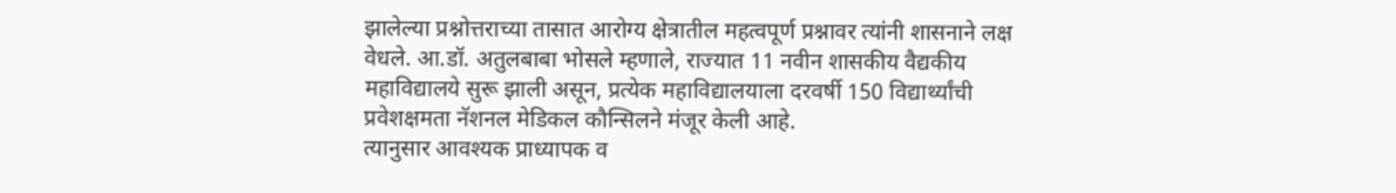झालेल्या प्रश्नोत्तराच्या तासात आरोग्य क्षेत्रातील महत्वपूर्ण प्रश्नावर त्यांनी शासनाने लक्ष वेधले. आ.डॉ. अतुलबाबा भोसले म्हणाले, राज्यात 11 नवीन शासकीय वैद्यकीय महाविद्यालये सुरू झाली असून, प्रत्येक महाविद्यालयाला दरवर्षी 150 विद्यार्थ्यांची प्रवेशक्षमता नॅशनल मेडिकल कौन्सिलने मंजूर केली आहे.
त्यानुसार आवश्यक प्राध्यापक व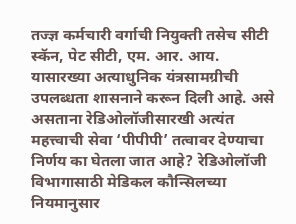तज्ज्ञ कर्मचारी वर्गाची नियुक्ती तसेच सीटी स्कॅन, पेट सीटी, एम. आर. आय. यासारख्या अत्याधुनिक यंत्रसामग्रीची उपलब्धता शासनाने करून दिली आहे. असे असताना रेडिओलॉजीसारखी अत्यंत महत्त्वाची सेवा ‘पीपीपी’ तत्वावर देण्याचा निर्णय का घेतला जात आहे? रेडिओलॉजी विभागासाठी मेडिकल कौन्सिलच्या नियमानुसार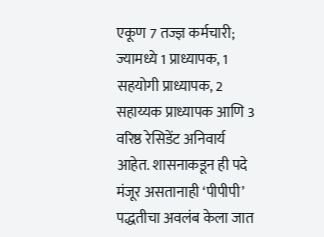एकूण 7 तज्ज्ञ कर्मचारी; ज्यामध्ये 1 प्राध्यापक, 1 सहयोगी प्राध्यापक, 2 सहाय्यक प्राध्यापक आणि 3 वरिष्ठ रेसिडेंट अनिवार्य आहेत. शासनाकडून ही पदे मंजूर असतानाही ‘पीपीपी’ पद्धतीचा अवलंब केला जात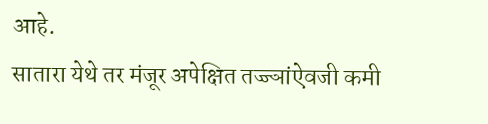आहे.
सातारा येथे तर मंजूर अपेक्षित तज्ज्ञांऐवजी कमी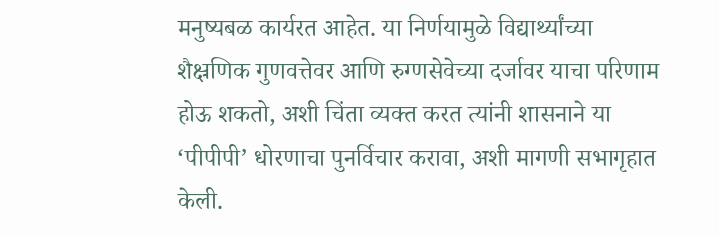मनुष्यबळ कार्यरत आहेत. या निर्णयामुळे विद्यार्थ्यांच्या शैक्ष्रणिक गुणवत्तेवर आणि रुग्णसेवेच्या दर्जावर याचा परिणाम होऊ शकतो, अशी चिंता व्यक्त करत त्यांनी शासनाने या ‘पीपीपी’ धोरणाचा पुनर्विचार करावा, अशी मागणी सभागृहात केली.